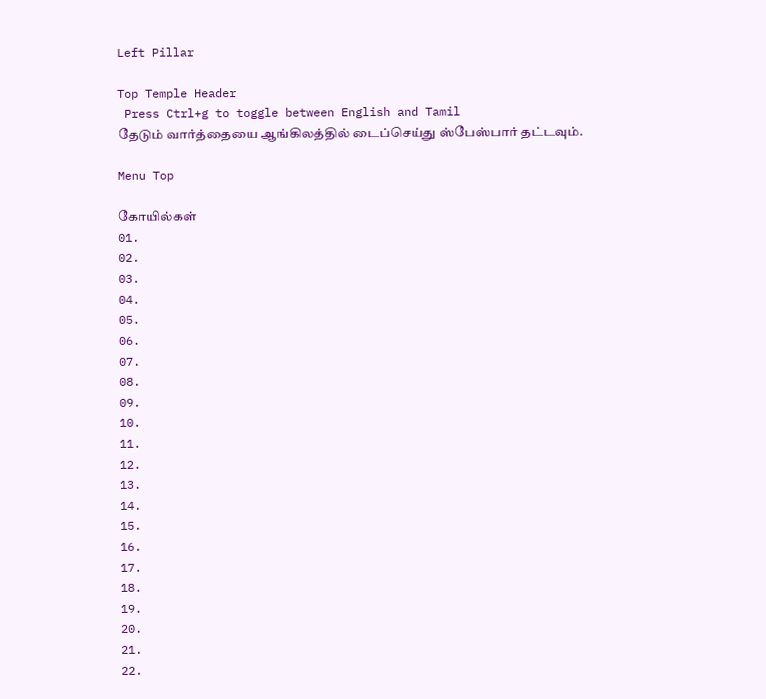Left Pillar

Top Temple Header
 Press Ctrl+g to toggle between English and Tamil
தேடும் வார்த்தையை ஆங்கிலத்தில் டைப்செய்து ஸ்பேஸ்பார் தட்டவும்.

Menu Top

கோயில்கள்
01.
02.
03.
04.
05.
06.
07.
08.
09.
10.
11.
12.
13.
14.
15.
16.
17.
18.
19.
20.
21.
22.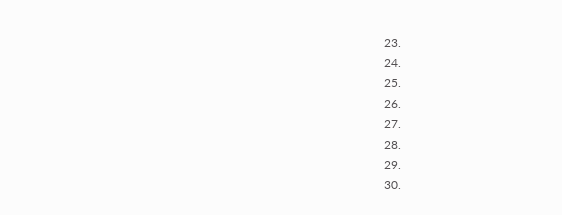23.
24.
25.
26.
27.
28.
29.
30.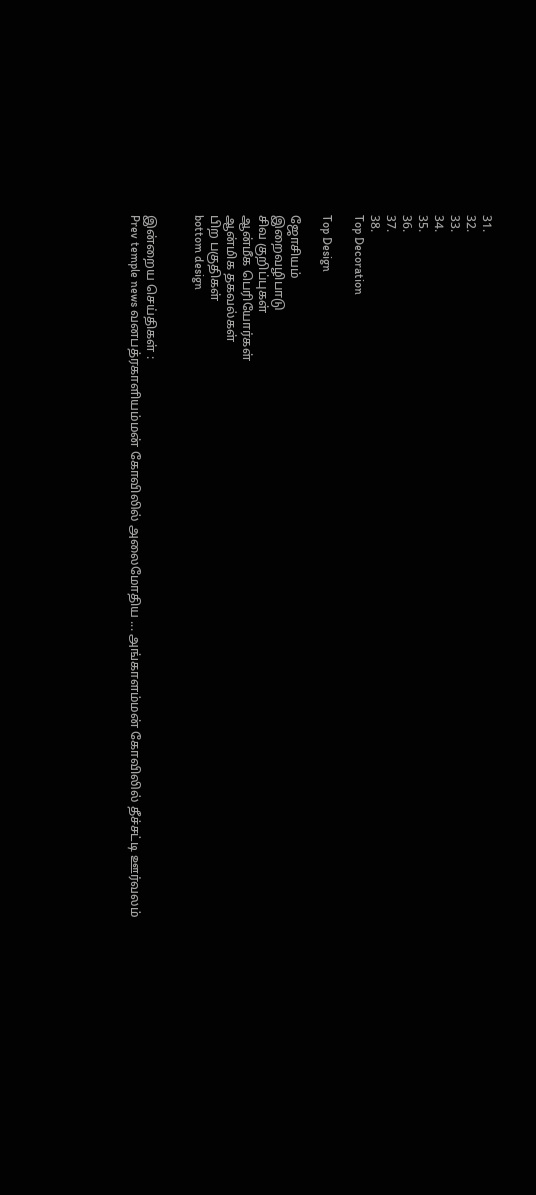31.
32.
33.
34.
35.
36.
37.
38.
Top Decoration

Top Design

ஜோசியம்
இறைவழிபாடு
சிவ குறிப்புகள்
ஆன்மீக பெரியோர்கள்
ஆன்மிக தகவல்கள்
பிற பகுதிகள்
bottom design


இன்றைய செய்திகள் :
Prev temple news வனபத்ரகாளியம்மன் கோவிலில் அலைமோதிய ... அங்காளம்மன் கோவிலில் தீச்சட்டி ஊர்வலம்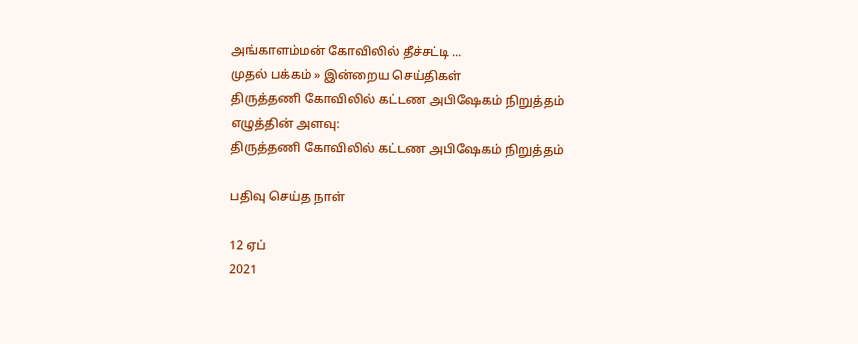அங்காளம்மன் கோவிலில் தீச்சட்டி ...
முதல் பக்கம் » இன்றைய செய்திகள்
திருத்தணி கோவிலில் கட்டண அபிஷேகம் நிறுத்தம்
எழுத்தின் அளவு:
திருத்தணி கோவிலில் கட்டண அபிஷேகம் நிறுத்தம்

பதிவு செய்த நாள்

12 ஏப்
2021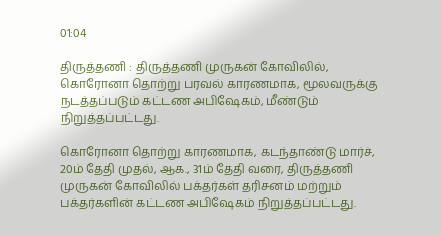01:04

திருத்தணி : திருத்தணி முருகன் கோவிலில், கொரோனா தொற்று பரவல் காரணமாக, மூலவருக்கு நடத்தப்படும் கட்டண அபிஷேகம், மீண்டும் நிறுத்தப்பட்டது.

கொரோனா தொற்று காரணமாக, கடந்தாண்டு மார்ச், 20ம் தேதி முதல், ஆக., 31ம் தேதி வரை, திருத்தணி முருகன் கோவிலில் பக்தர்கள் தரிசனம் மற்றும் பக்தர்களின் கட்டண அபிஷேகம் நிறுத்தப்பட்டது.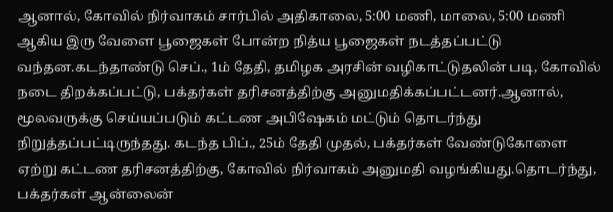ஆனால், கோவில் நிர்வாகம் சார்பில் அதிகாலை, 5:00 மணி, மாலை, 5:00 மணி ஆகிய இரு வேளை பூஜைகள் போன்ற நித்ய பூஜைகள் நடத்தப்பட்டு வந்தன.கடந்தாண்டு செப்., 1ம் தேதி, தமிழக அரசின் வழிகாட்டுதலின் படி, கோவில் நடை திறக்கப்பட்டு, பக்தர்கள் தரிசனத்திற்கு அனுமதிக்கப்பட்டனர்.ஆனால், மூலவருக்கு செய்யப்படும் கட்டண அபிஷேகம் மட்டும் தொடர்ந்து நிறுத்தப்பட்டிருந்தது. கடந்த பிப்., 25ம் தேதி முதல், பக்தர்கள் வேண்டுகோளை ஏற்று கட்டண தரிசனத்திற்கு, கோவில் நிர்வாகம் அனுமதி வழங்கியது.தொடர்ந்து, பக்தர்கள் ஆன்லைன்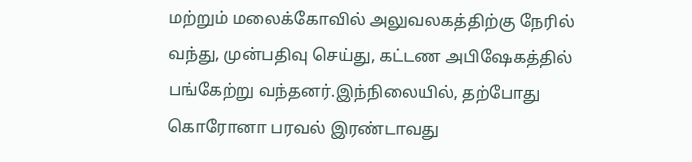மற்றும் மலைக்கோவில் அலுவலகத்திற்கு நேரில் வந்து, முன்பதிவு செய்து, கட்டண அபிஷேகத்தில் பங்கேற்று வந்தனர்.இந்நிலையில், தற்போது கொரோனா பரவல் இரண்டாவது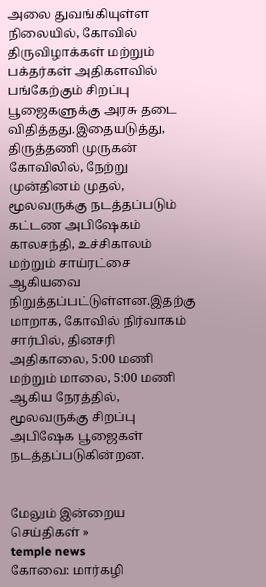அலை துவங்கியுள்ள நிலையில், கோவில் திருவிழாக்கள் மற்றும் பக்தர்கள் அதிகளவில் பங்கேற்கும் சிறப்பு பூஜைகளுக்கு அரசு தடை விதித்தது.இதையடுத்து, திருத்தணி முருகன் கோவிலில், நேற்று முன்தினம் முதல், மூலவருக்கு நடத்தப்படும் கட்டண அபிஷேகம் காலசந்தி, உச்சிகாலம் மற்றும் சாய்ரட்சை ஆகியவை நிறுத்தப்பட்டுள்ளன.இதற்கு மாறாக, கோவில் நிர்வாகம் சார்பில், தினசரி அதிகாலை, 5:00 மணி மற்றும் மாலை, 5:00 மணி ஆகிய நேரத்தில், மூலவருக்கு சிறப்பு அபிஷேக பூஜைகள் நடத்தப்படுகின்றன.


மேலும் இன்றைய செய்திகள் »
temple news
கோவை: மார்கழி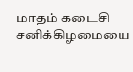மாதம் கடைசி சனிக்கிழமையை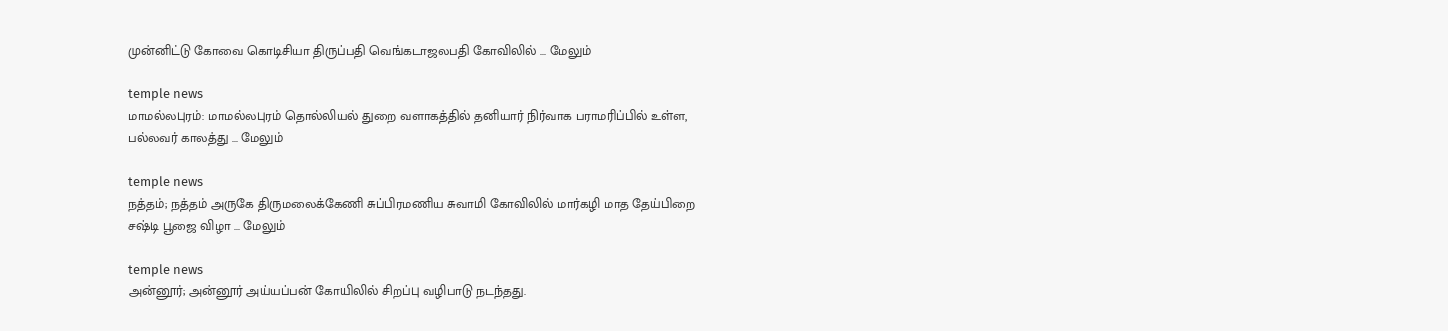முன்னிட்டு கோவை கொடிசியா திருப்பதி வெங்கடாஜலபதி கோவிலில் ... மேலும்

temple news
மாமல்லபுரம்: மாமல்லபுரம் தொல்லியல் துறை வளாகத்தில் தனியார் நிர்வாக பராமரிப்பில் உள்ள, பல்லவர் காலத்து ... மேலும்

temple news
நத்தம்; நத்தம் அருகே திருமலைக்கேணி சுப்பிரமணிய சுவாமி கோவிலில் மார்கழி மாத தேய்பிறை சஷ்டி பூஜை விழா ... மேலும்

temple news
அன்னூர்; அன்னூர் அய்யப்பன் கோயிலில் சிறப்பு வழிபாடு நடந்தது.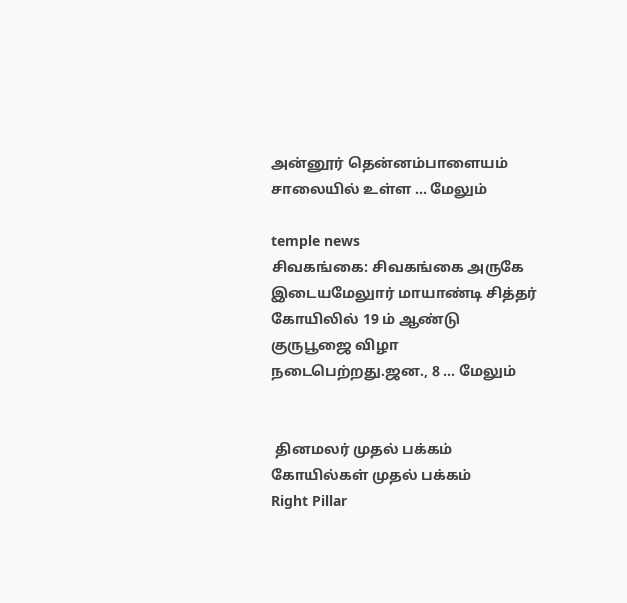அன்னூர் தென்னம்பாளையம் சாலையில் உள்ள ... மேலும்

temple news
சிவகங்கை: சிவகங்கை அருகே இடையமேலுார் மாயாண்டி சித்தர் கோயிலில் 19 ம் ஆண்டு குருபூஜை விழா நடைபெற்றது.ஜன., 8 ... மேலும்


 தினமலர் முதல் பக்கம்   கோயில்கள் முதல் பக்கம்
Right Pillar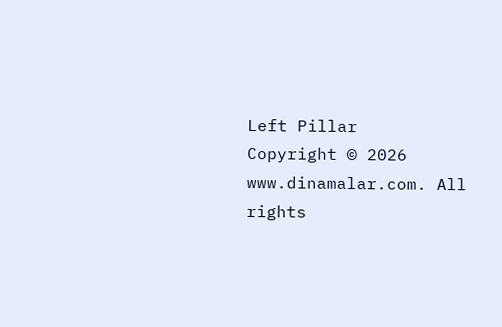Left Pillar
Copyright © 2026 www.dinamalar.com. All rights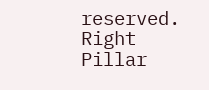reserved.
Right Pillar